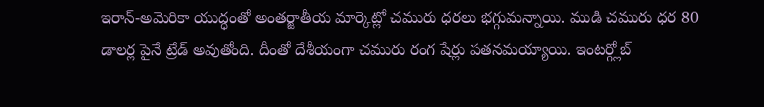ఇరాన్-అమెరికా యుద్ధంతో అంతర్జాతీయ మార్కెట్లో చమురు ధరలు భగ్గుమన్నాయి. ముడి చమురు ధర 80 డాలర్ల పైనే ట్రేడ్ అవుతోంది. దీంతో దేశీయంగా చమురు రంగ షేర్లు పతనమయ్యాయి. ఇంటర్గ్లోబ్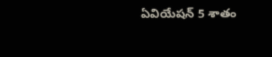ఏవియేషన్ 5 శాతం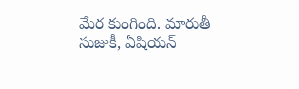మేర కుంగింది. మారుతీ సుజుకీ, ఏషియన్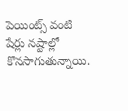పెయింట్స్ వంటి షేర్లు నష్టాల్లో కొనసాగుతున్నాయి.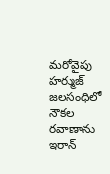మరోవైపు హర్ముజ్ జలసంధిలో నౌకల రవాణాను ఇరాన్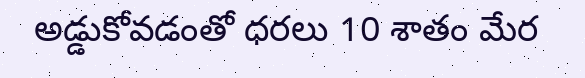అడ్డుకోవడంతో ధరలు 10 శాతం మేర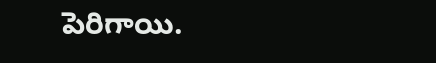పెరిగాయి.